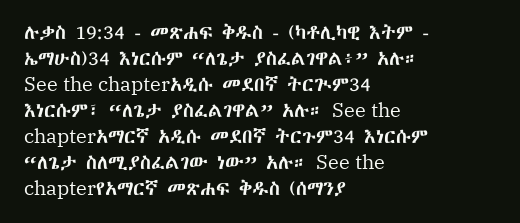ሉቃስ 19:34 - መጽሐፍ ቅዱስ - (ካቶሊካዊ እትም - ኤማሁስ)34 እነርሱም “ለጌታ ያስፈልገዋል፥” አሉ። See the chapterአዲሱ መደበኛ ትርጒም34 እነርሱም፣ “ለጌታ ያስፈልገዋል” አሉ። See the chapterአማርኛ አዲሱ መደበኛ ትርጉም34 እነርሱም “ለጌታ ስለሚያስፈልገው ነው” አሉ። See the chapterየአማርኛ መጽሐፍ ቅዱስ (ሰማንያ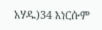አሃዱ)34 እነርሱም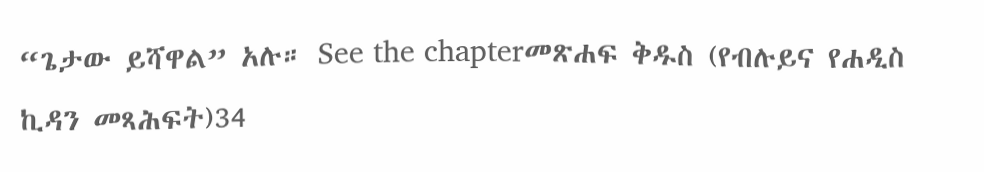“ጌታው ይሻዋል” አሉ። See the chapterመጽሐፍ ቅዱስ (የብሉይና የሐዲስ ኪዳን መጻሕፍት)34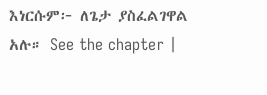እነርሱም፦ ለጌታ ያስፈልገዋል አሉ። See the chapter |